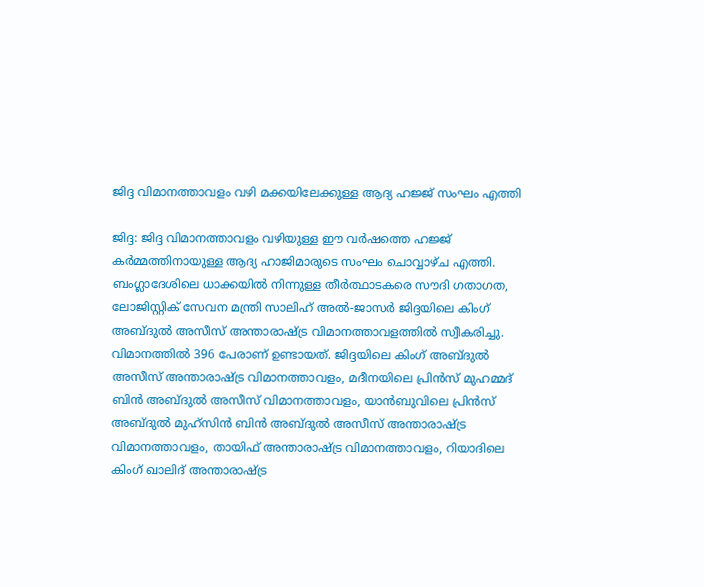ജിദ്ദ വിമാനത്താവളം വഴി മക്കയിലേക്കുള്ള ആദ്യ ഹജ്ജ് സംഘം എത്തി

ജിദ്ദ: ജിദ്ദ വിമാനത്താവളം വഴിയുള്ള ഈ വർഷത്തെ ഹജ്ജ് കർമ്മത്തിനായുള്ള ആദ്യ ഹാജിമാരുടെ സംഘം ചൊവ്വാഴ്ച എത്തി. ബംഗ്ലാദേശിലെ ധാക്കയിൽ നിന്നുള്ള തീർത്ഥാടകരെ സൗദി ഗതാഗത, ലോജിസ്റ്റിക് സേവന മന്ത്രി സാലിഹ് അൽ-ജാസർ ജിദ്ദയിലെ കിംഗ് അബ്ദുൽ അസീസ് അന്താരാഷ്ട്ര വിമാനത്താവളത്തിൽ സ്വീകരിച്ചു.
വിമാനത്തിൽ 396 പേരാണ് ഉണ്ടായത്. ജിദ്ദയിലെ കിംഗ് അബ്ദുൽ അസീസ് അന്താരാഷ്ട്ര വിമാനത്താവളം, മദീനയിലെ പ്രിൻസ് മുഹമ്മദ് ബിൻ അബ്ദുൽ അസീസ് വിമാനത്താവളം, യാൻബുവിലെ പ്രിൻസ് അബ്ദുൽ മുഹ്സിൻ ബിൻ അബ്ദുൽ അസീസ് അന്താരാഷ്ട്ര വിമാനത്താവളം, തായിഫ് അന്താരാഷ്ട്ര വിമാനത്താവളം, റിയാദിലെ കിംഗ് ഖാലിദ് അന്താരാഷ്ട്ര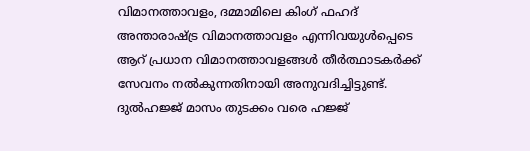വിമാനത്താവളം, ദമ്മാമിലെ കിംഗ് ഫഹദ് അന്താരാഷ്ട്ര വിമാനത്താവളം എന്നിവയുൾപ്പെടെ ആറ് പ്രധാന വിമാനത്താവളങ്ങൾ തീർത്ഥാടകർക്ക് സേവനം നൽകുന്നതിനായി അനുവദിച്ചിട്ടുണ്ട്. ദുൽഹജ്ജ് മാസം തുടക്കം വരെ ഹജ്ജ്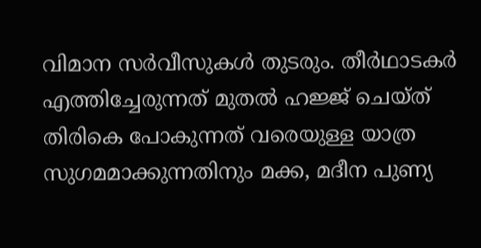വിമാന സർവീസുകൾ തുടരും. തീർഥാടകർ എത്തിച്ചേരുന്നത് മുതൽ ഹജ്ജ് ചെയ്ത് തിരികെ പോകുന്നത് വരെയുള്ള യാത്ര സുഗമമാക്കുന്നതിനും മക്ക, മദീന പുണ്യ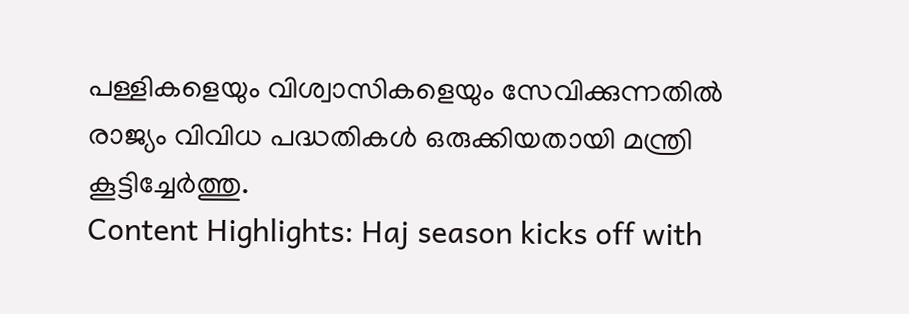പള്ളികളെയും വിശ്വാസികളെയും സേവിക്കുന്നതിൽ രാജ്യം വിവിധ പദ്ധതികൾ ഒരുക്കിയതായി മന്ത്രി കൂട്ടിച്ചേർത്തു.
Content Highlights: Haj season kicks off with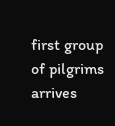first group of pilgrims arrives